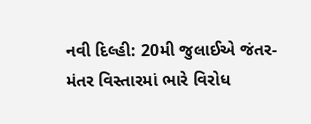નવી દિલ્હી: 20મી જુલાઈએ જંતર-મંતર વિસ્તારમાં ભારે વિરોધ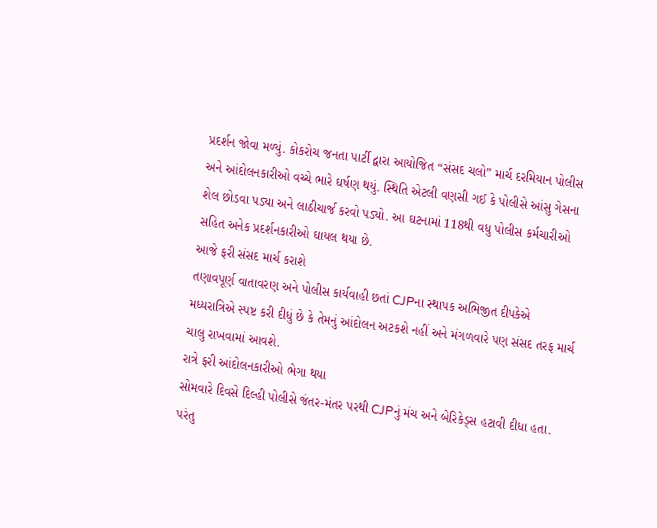પ્રદર્શન જોવા મળ્યું. કોકરોચ જનતા પાર્ટી દ્વારા આયોજિત “સંસદ ચલો” માર્ચ દરમિયાન પોલીસ અને આંદોલનકારીઓ વચ્ચે ભારે ઘર્ષણ થયું. સ્થિતિ એટલી વણસી ગઈ કે પોલીસે આંસુ ગેસના શેલ છોડવા પડ્યા અને લાઠીચાર્જ કરવો પડ્યો. આ ઘટનામાં 118થી વધુ પોલીસ કર્મચારીઓ સહિત અનેક પ્રદર્શનકારીઓ ઘાયલ થયા છે.
આજે ફરી સંસદ માર્ચ કરાશે
તણાવપૂર્ણ વાતાવરણ અને પોલીસ કાર્યવાહી છતાં CJPના સ્થાપક અભિજીત દીપકેએ મધ્યરાત્રિએ સ્પષ્ટ કરી દીધું છે કે તેમનું આંદોલન અટકશે નહીં અને મંગળવારે પણ સંસદ તરફ માર્ચ ચાલુ રાખવામાં આવશે.
રાત્રે ફરી આંદોલનકારીઓ ભેગા થયા
સોમવારે દિવસે દિલ્હી પોલીસે જંતર-મંતર પરથી CJPનું મંચ અને બેરિકેડ્સ હટાવી દીધા હતા. પરંતુ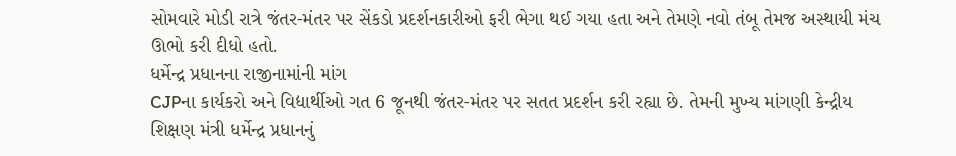સોમવારે મોડી રાત્રે જંતર-મંતર પર સેંકડો પ્રદર્શનકારીઓ ફરી ભેગા થઈ ગયા હતા અને તેમણે નવો તંબૂ તેમજ અસ્થાયી મંચ ઊભો કરી દીધો હતો.
ધર્મેન્દ્ર પ્રધાનના રાજીનામાંની માંગ
CJPના કાર્યકરો અને વિદ્યાર્થીઓ ગત 6 જૂનથી જંતર-મંતર પર સતત પ્રદર્શન કરી રહ્યા છે. તેમની મુખ્ય માંગણી કેન્દ્રીય શિક્ષણ મંત્રી ધર્મેન્દ્ર પ્રધાનનું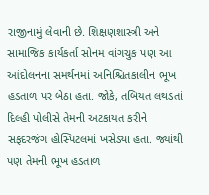રાજીનામું લેવાની છે. શિક્ષણશાસ્ત્રી અને સામાજિક કાર્યકર્તા સોનમ વાંગચુક પણ આ આંદોલનના સમર્થનમાં અનિશ્ચિતકાલીન ભૂખ હડતાળ પર બેઠા હતા. જોકે, તબિયત લથડતાં દિલ્હી પોલીસે તેમની અટકાયત કરીને સફદરજંગ હોસ્પિટલમાં ખસેડ્યા હતા. જ્યાંથી પણ તેમની ભૂખ હડતાળ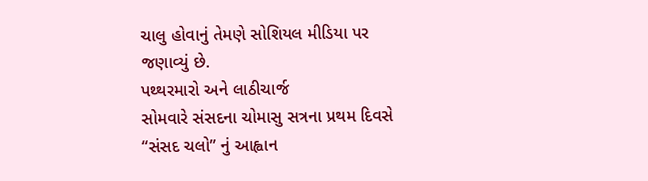ચાલુ હોવાનું તેમણે સોશિયલ મીડિયા પર જણાવ્યું છે.
પથ્થરમારો અને લાઠીચાર્જ
સોમવારે સંસદના ચોમાસુ સત્રના પ્રથમ દિવસે “સંસદ ચલો” નું આહ્વાન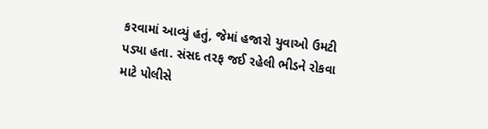કરવામાં આવ્યું હતું, જેમાં હજારો યુવાઓ ઉમટી પડ્યા હતા. સંસદ તરફ જઈ રહેલી ભીડને રોકવા માટે પોલીસે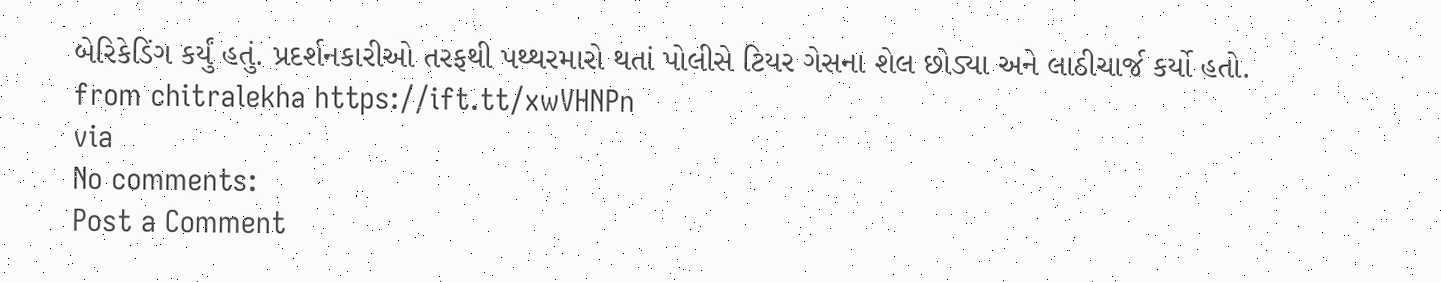બેરિકેડિંગ કર્યું હતું. પ્રદર્શનકારીઓ તરફથી પથ્થરમારો થતાં પોલીસે ટિયર ગેસના શેલ છોડ્યા અને લાઠીચાર્જ કર્યો હતો.
from chitralekha https://ift.tt/xwVHNPn
via
No comments:
Post a Comment